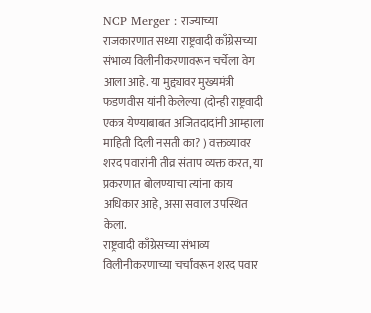NCP Merger : राज्याच्या राजकारणात सध्या राष्ट्रवादी काँग्रेसच्या संभाव्य विलीनीकरणावरून चर्चेला वेग आला आहे. या मुद्द्यावर मुख्यमंत्री फडणवीस यांनी केलेल्या (दोन्ही राष्ट्रवादी एकत्र येण्याबाबत अजितदादांनी आम्हाला माहिती दिली नसती का? ) वक्तव्यावर शरद पवारांनी तीव्र संताप व्यक्त करत, या प्रकरणात बोलण्याचा त्यांना काय अधिकार आहे, असा सवाल उपस्थित केला.
राष्ट्रवादी काँग्रेसच्या संभाव्य विलीनीकरणाच्या चर्चांवरून शरद पवार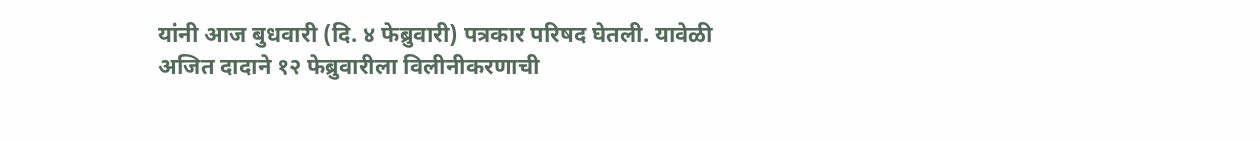यांनी आज बुधवारी (दि. ४ फेब्रुवारी) पत्रकार परिषद घेतली. यावेळी अजित दादाने १२ फेब्रुवारीला विलीनीकरणाची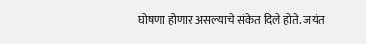घोषणा होणार असल्याचे संकेत दिले होते. जयंत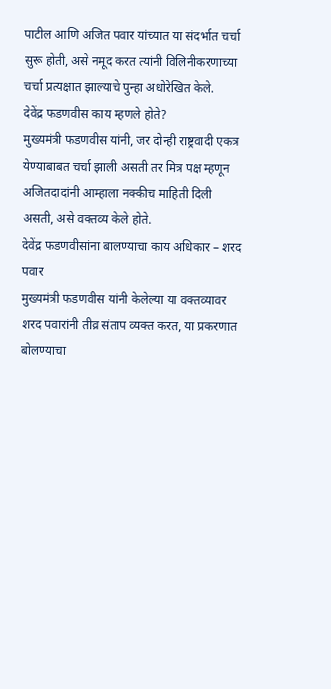पाटील आणि अजित पवार यांच्यात या संदर्भात चर्चा सुरू होती, असे नमूद करत त्यांनी विलिनीकरणाच्या चर्चा प्रत्यक्षात झाल्याचे पुन्हा अधोरेखित केले.
देवेंद्र फडणवीस काय म्हणले होते?
मुख्यमंत्री फडणवीस यांनी, जर दोन्ही राष्ट्रवादी एकत्र येण्याबाबत चर्चा झाली असती तर मित्र पक्ष म्हणून अजितदादांनी आम्हाला नक्कीच माहिती दिली असती, असे वक्तव्य केले होते.
देवेंद्र फडणवीसांना बालण्याचा काय अधिकार – शरद पवार
मुख्यमंत्री फडणवीस यांनी केलेल्या या वक्तव्यावर शरद पवारांनी तीव्र संताप व्यक्त करत, या प्रकरणात बोलण्याचा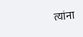त्यांना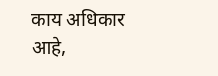काय अधिकार आहे,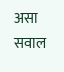असा सवाल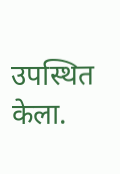उपस्थित केला.